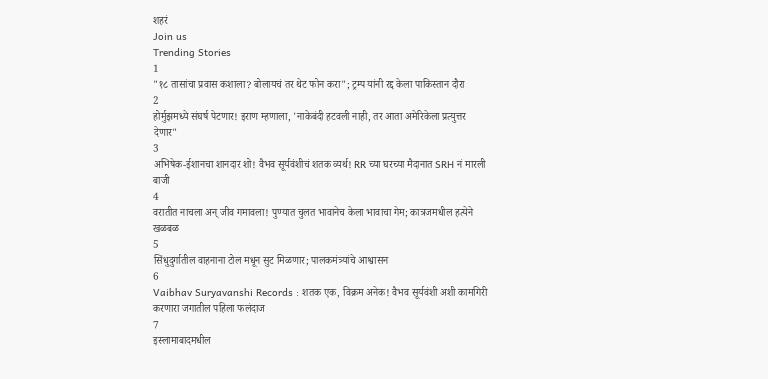शहरं
Join us
Trending Stories
1
"१८ तासांचा प्रवास कशाला? बोलायचं तर थेट फोन करा"; ट्रम्प यांनी रद्द केला पाकिस्तान दौरा
2
होर्मुझमध्ये संघर्ष पेटणार! इराण म्हणाला, 'नाकेबंदी हटवली नाही, तर आता अमेरिकेला प्रत्युत्तर देणार"
3
अभिषेक-ईशानचा शानदार शो! वैभव सूर्यवंशीचं शतक व्यर्थ! RR च्या घरच्या मैदानात SRH नं मारली बाजी
4
वरातीत नाचला अन् जीव गमावला! पुण्यात चुलत भावानेच केला भावाचा गेम; कात्रजमधील हत्येने खळबळ
5
सिंधुदुर्गातील वाहनाना टोल मधून सुट मिळणार; पालकमंत्र्यांचे आश्वासन
6
Vaibhav Suryavanshi Records : शतक एक, विक्रम अनेक! वैभव सूर्यवंशी अशी कामगिरी करणारा जगातील पहिला फलंदाज
7
इस्लामाबादमधील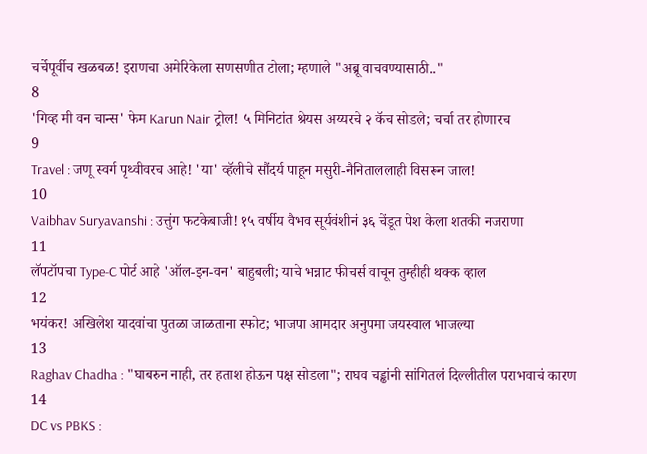चर्चेपूर्वीच खळबळ! इराणचा अमेरिकेला सणसणीत टोला; म्हणाले "अब्रू वाचवण्यासाठी.."
8
'गिव्ह मी वन चान्स' फेम Karun Nair ट्रोल! ५ मिनिटांत श्रेयस अय्यरचे २ कॅच सोडले; चर्चा तर होणारच
9
Travel : जणू स्वर्ग पृथ्वीवरच आहे! 'या' व्हॅलीचे सौंदर्य पाहून मसुरी-नैनिताललाही विसरून जाल!
10
Vaibhav Suryavanshi : उत्तुंग फटकेबाजी! १५ वर्षीय वैभव सूर्यवंशीनं ३६ चेंडूत पेश केला शतकी नजराणा
11
लॅपटॉपचा Type-C पोर्ट आहे 'ऑल-इन-वन' बाहुबली; याचे भन्नाट फीचर्स वाचून तुम्हीही थक्क व्हाल
12
भयंकर! अखिलेश यादवांचा पुतळा जाळताना स्फोट; भाजपा आमदार अनुपमा जयस्वाल भाजल्या
13
Raghav Chadha : "घाबरुन नाही, तर हताश होऊन पक्ष सोडला"; राघव चड्ढांनी सांगितलं दिल्लीतील पराभवाचं कारण
14
DC vs PBKS :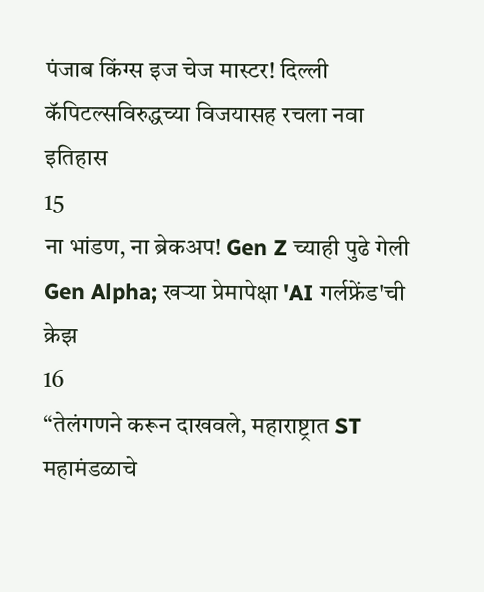पंजाब किंग्स इज चेज मास्टर! दिल्ली कॅपिटल्सविरुद्धच्या विजयासह रचला नवा इतिहास
15
ना भांडण, ना ब्रेकअप! Gen Z च्याही पुढे गेली Gen Alpha; खऱ्या प्रेमापेक्षा 'AI गर्लफ्रेंड'ची क्रेझ
16
“तेलंगणने करून दाखवले, महाराष्ट्रात ST महामंडळाचे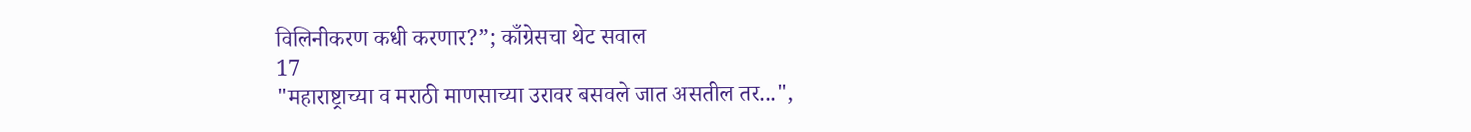विलिनीकरण कधी करणार?”; काँग्रेसचा थेट सवाल
17
"महाराष्ट्राच्या व मराठी माणसाच्या उरावर बसवले जात असतील तर...",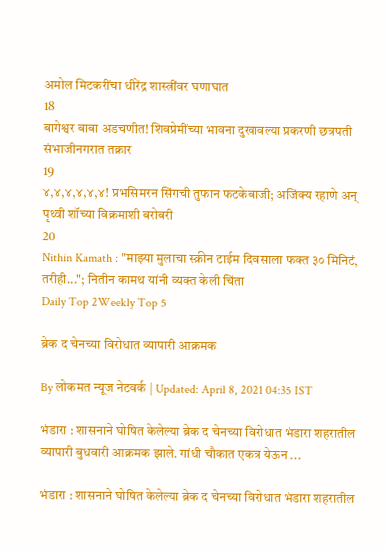अमोल मिटकरींचा धीरेंद्र शास्त्रींवर घणाघात
18
बागेश्वर बाबा अडचणीत! शिवप्रेमींच्या भावना दुखावल्या प्रकरणी छत्रपती संभाजीनगरात तक्रार
19
४,४,४,४,४,४! प्रभसिमरन सिंगची तुफान फटकेबाजी; अजिंक्य रहाणे अन् पृथ्वी शॉच्या विक्रमाशी बरोबरी
20
Nithin Kamath : "माझ्या मुलाचा स्क्रीन टाईम दिवसाला फक्त ३० मिनिटं, तरीही..."; नितीन कामथ यांनी व्यक्त केली चिंता
Daily Top 2Weekly Top 5

ब्रेक द चेनच्या विरोधात व्यापारी आक्रमक

By लोकमत न्यूज नेटवर्क | Updated: April 8, 2021 04:35 IST

भंडारा : शासनाने घोषित केलेल्या ब्रेक द चेनच्या विरोधात भंडारा शहरातील व्यापारी बुधवारी आक्रमक झाले. गांधी चौकात एकत्र येऊन ...

भंडारा : शासनाने घोषित केलेल्या ब्रेक द चेनच्या विरोधात भंडारा शहरातील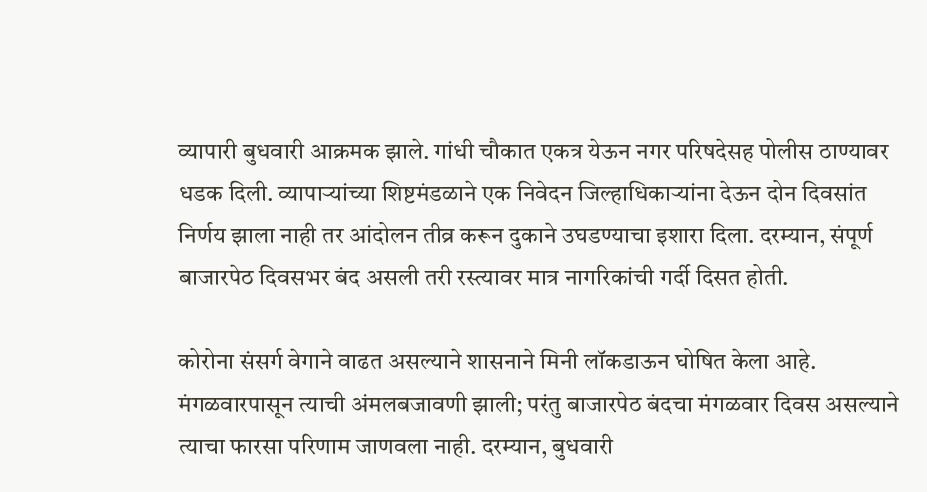व्यापारी बुधवारी आक्रमक झाले. गांधी चौकात एकत्र येऊन नगर परिषदेसह पोलीस ठाण्यावर धडक दिली. व्यापाऱ्यांच्या शिष्टमंडळाने एक निवेदन जिल्हाधिकाऱ्यांना देऊन दोन दिवसांत निर्णय झाला नाही तर आंदोलन तीव्र करून दुकाने उघडण्याचा इशारा दिला. दरम्यान, संपूर्ण बाजारपेठ दिवसभर बंद असली तरी रस्त्यावर मात्र नागरिकांची गर्दी दिसत होती.

कोरोना संसर्ग वेगाने वाढत असल्याने शासनाने मिनी लॉकडाऊन घोषित केला आहे. मंगळवारपासून त्याची अंमलबजावणी झाली; परंतु बाजारपेठ बंदचा मंगळवार दिवस असल्याने त्याचा फारसा परिणाम जाणवला नाही. दरम्यान, बुधवारी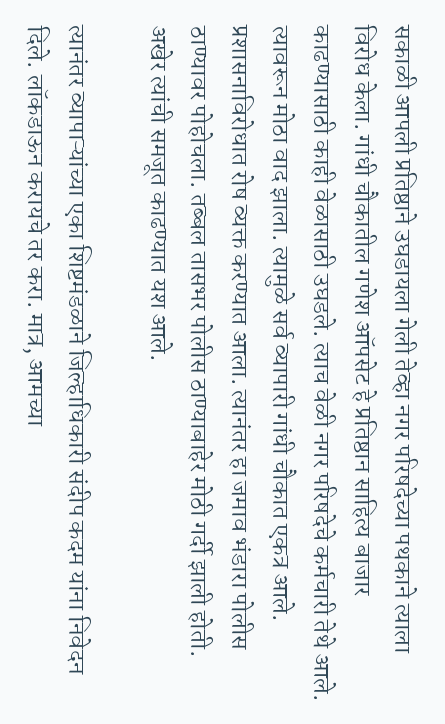सकाळी आपली प्रतिष्ठाने उघडायला गेली तेव्हा नगर परिषदेच्या पथकाने त्याला विरोध केला. गांधी चौकातील गणेश ऑपसेट हे प्रतिष्ठान साहित्य बाजार काढण्यासाठी काही वेळासाठी उघडले. त्याच वेळी नगर परिषदेचे कर्मचारी तेथे आले. त्यावरून मोठा वाद झाला. त्यामुळे सर्व व्यापारी गांधी चौकात एकत्र आले. प्रशासनाविरोधात रोष व्यक्त करण्यात आला. त्यानंतर हा जमाव भंडारा पोलीस ठाण्यावर पोहोचला. तब्बल तासभर पोलीस ठाण्याबाहेर मोठी गर्दी झाली होती. अखेर त्यांची समजूत काढण्यात यश आले.

त्यानंतर व्यापाऱ्यांच्या एका शिष्टमंडळाने जिल्हाधिकारी संदीप कदम यांना निवेदन दिले. लॉकडाऊन करायचे तर करा. मात्र, आमच्या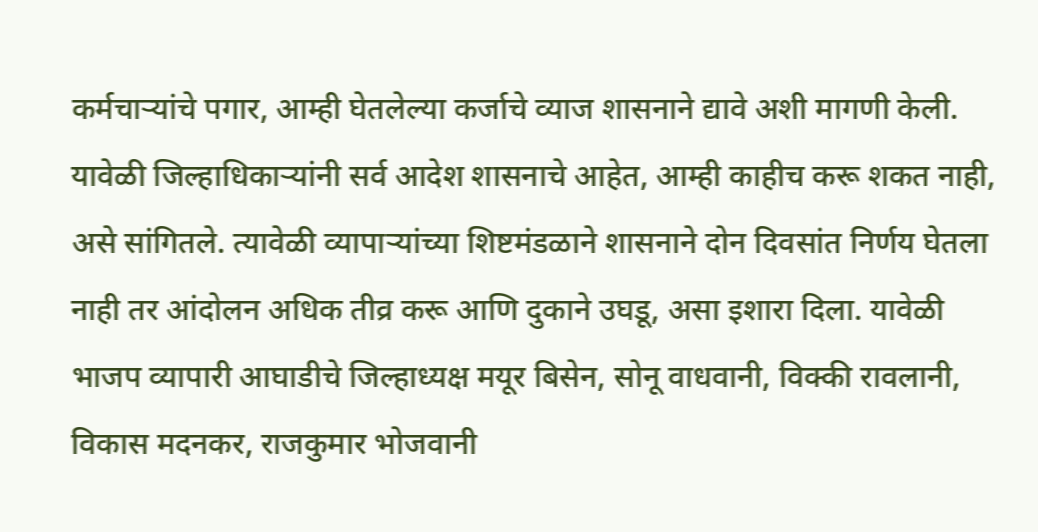कर्मचाऱ्यांचे पगार, आम्ही घेतलेल्या कर्जाचे व्याज शासनाने द्यावे अशी मागणी केली. यावेळी जिल्हाधिकाऱ्यांनी सर्व आदेश शासनाचे आहेत, आम्ही काहीच करू शकत नाही, असे सांगितले. त्यावेळी व्यापाऱ्यांच्या शिष्टमंडळाने शासनाने दोन दिवसांत निर्णय घेतला नाही तर आंदोलन अधिक तीव्र करू आणि दुकाने उघडू, असा इशारा दिला. यावेळी भाजप व्यापारी आघाडीचे जिल्हाध्यक्ष मयूर बिसेन, सोनू वाधवानी, विक्की रावलानी, विकास मदनकर, राजकुमार भोजवानी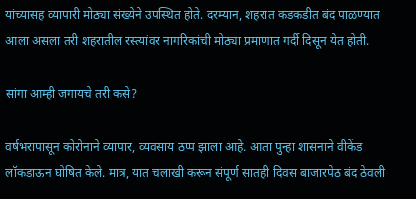यांच्यासह व्यापारी मोठ्या संख्येने उपस्थित होते. दरम्यान, शहरात कडकडीत बंद पाळण्यात आला असला तरी शहरातील रस्त्यांवर नागरिकांची मोठ्या प्रमाणात गर्दी दिसून येत होती.

सांगा आम्ही जगायचे तरी कसे?

वर्षभरापासून कोरोनाने व्यापार, व्यवसाय ठप्प झाला आहे. आता पुन्हा शासनाने वीकेंड लॉकडाऊन घोषित केले. मात्र, यात चलाखी करून संपूर्ण सातही दिवस बाजारपेठ बंद ठेवली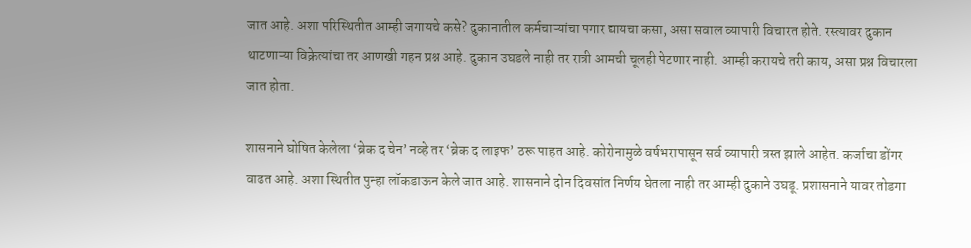जात आहे. अशा परिस्थितीत आम्ही जगायचे कसे? दुकानातील कर्मचाऱ्यांचा पगार द्यायचा कसा, असा सवाल व्यापारी विचारत होते. रस्त्यावर दुकान थाटणाऱ्या विक्रेत्यांचा तर आणखी गहन प्रश्न आहे. दुकान उघडले नाही तर रात्री आमची चूलही पेटणार नाही. आम्ही करायचे तरी काय, असा प्रश्न विचारला जात होता.

शासनाने घोषित केलेला ‘ब्रेक द चेन’ नव्हे तर ‘ब्रेक द लाइफ’ ठरू पाहत आहे. कोरोनामुळे वर्षभरापासून सर्व व्यापारी त्रस्त झाले आहेत. कर्जाचा डोंगर वाढत आहे. अशा स्थितीत पुन्हा लॉकडाऊन केले जात आहे. शासनाने दोन दिवसांत निर्णय घेतला नाही तर आम्ही दुकाने उघडू. प्रशासनाने यावर तोडगा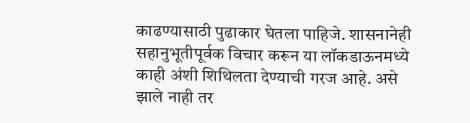काढण्यासाठी पुढाकार घेतला पाहिजे. शासनानेही सहानुभूतीपूर्वक विचार करून या लॉकडाऊनमध्ये काही अंशी शिथिलता देण्याची गरज आहे. असे झाले नाही तर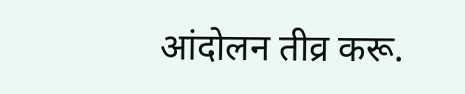आंदोलन तीव्र करू.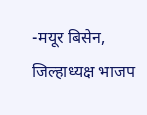-मयूर बिसेन, जिल्हाध्यक्ष भाजप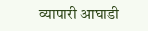व्यापारी आघाडी